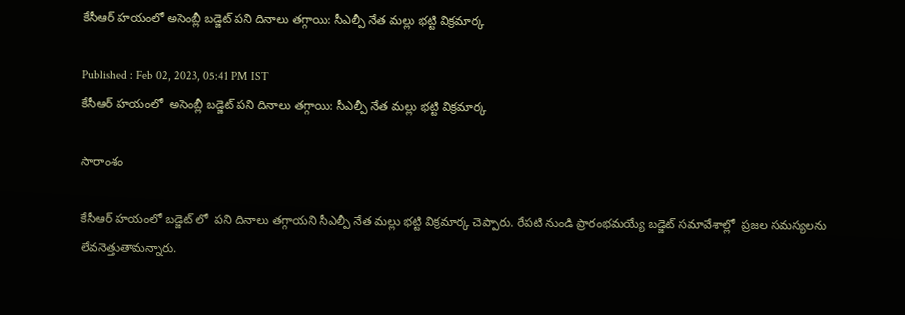కేసీఆర్ హయంలో అసెంబ్లీ బడ్జెట్ పని దినాలు తగ్గాయి: సీఎల్పీ నేత మల్లు భట్టి విక్రమార్క

Published : Feb 02, 2023, 05:41 PM IST
కేసీఆర్ హయంలో  అసెంబ్లీ బడ్జెట్ పని దినాలు తగ్గాయి: సీఎల్పీ నేత మల్లు భట్టి విక్రమార్క

సారాంశం

కేసీఆర్ హయంలో బడ్జెట్ లో  పని దినాలు తగ్గాయని సీఎల్పీ నేత మల్లు భట్టి విక్రమార్క చెప్పారు. రేపటి నుండి ప్రారంభమయ్యే బడ్జెట్ సమావేశాల్లో  ప్రజల సమస్యలను లేవనెత్తుతామన్నారు.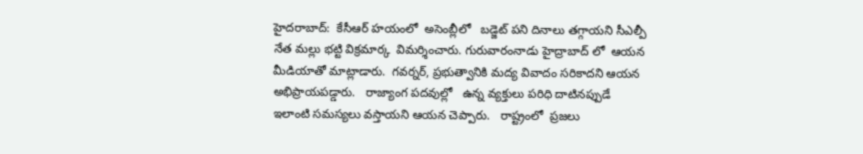హైదరాబాద్:  కేసీఆర్ హయంలో  అసెంబ్లీలో   బడ్జెట్ పని దినాలు తగ్గాయని సీఎల్పీ నేత మల్లు భట్టి విక్రమార్క  విమర్శించారు. గురువారంనాడు హైద్రాబాద్ లో  ఆయన మీడియాతో మాట్లాడారు.  గవర్నర్, ప్రభుత్వానికి మద్య వివాదం సరికాదని ఆయన అభిప్రాయపడ్డారు.   రాజ్యాంగ పదవుల్లో   ఉన్న వ్యక్తులు పరిధి దాటినప్పుడే ఇలాంటి సమస్యలు వస్తాయని ఆయన చెప్పారు.   రాష్ట్రంలో  ప్రజలు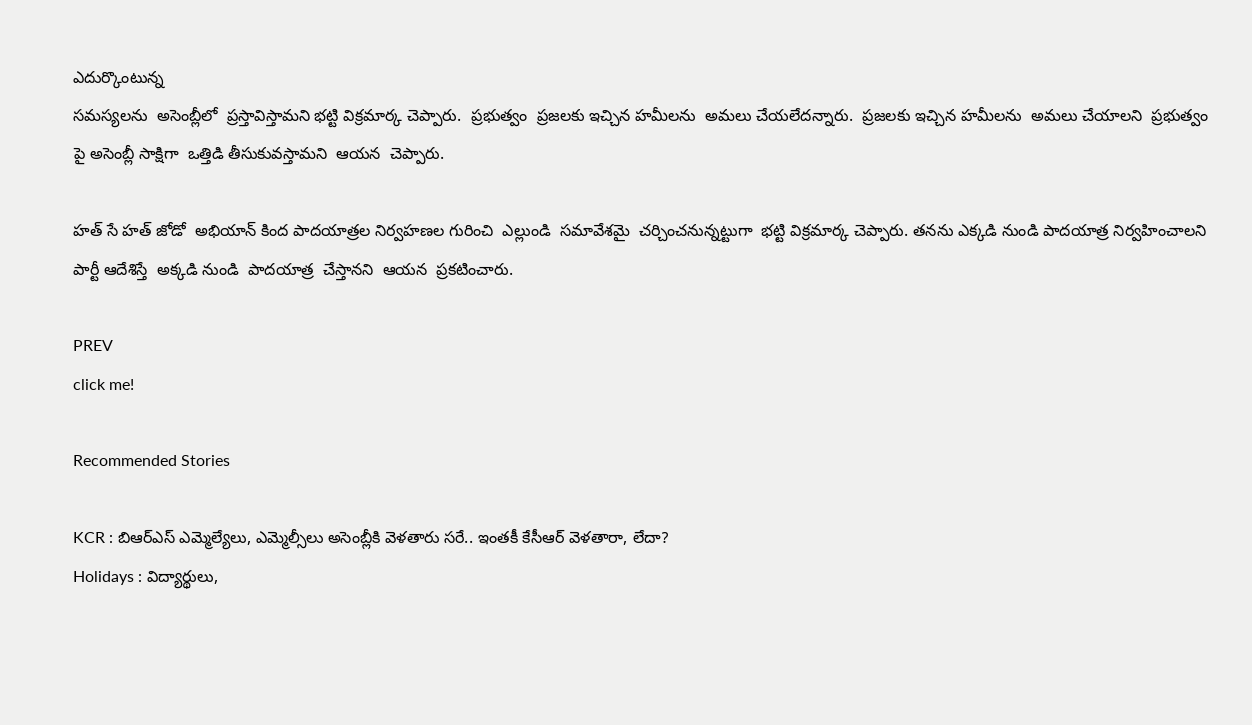ఎదుర్కొంటున్న
సమస్యలను  అసెంబ్లీలో  ప్రస్తావిస్తామని భట్టి విక్రమార్క చెప్పారు.  ప్రభుత్వం  ప్రజలకు ఇచ్చిన హమీలను  అమలు చేయలేదన్నారు.  ప్రజలకు ఇచ్చిన హమీలను  అమలు చేయాలని  ప్రభుత్వం పై అసెంబ్లీ సాక్షిగా  ఒత్తిడి తీసుకువస్తామని  ఆయన  చెప్పారు.

హత్ సే హత్ జోడో  అభియాన్ కింద పాదయాత్రల నిర్వహణల గురించి  ఎల్లుండి  సమావేశమై  చర్చించనున్నట్టుగా  భట్టి విక్రమార్క చెప్పారు. తనను ఎక్కడి నుండి పాదయాత్ర నిర్వహించాలని పార్టీ ఆదేశిస్తే  అక్కడి నుండి  పాదయాత్ర  చేస్తానని  ఆయన  ప్రకటించారు.

PREV
click me!

Recommended Stories

KCR : బిఆర్ఎస్ ఎమ్మెల్యేలు, ఎమ్మెల్సీలు అసెంబ్లీకి వెళతారు సరే.. ఇంతకీ కేసీఆర్ వెళతారా, లేదా?
Holidays : విద్యార్థులు,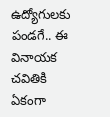ఉద్యోగులకు పండగే.. ఈ వినాయక చవితికి ఏకంగా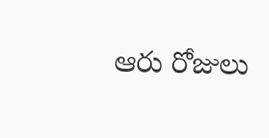ఆరు రోజులు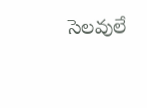సెలవులే